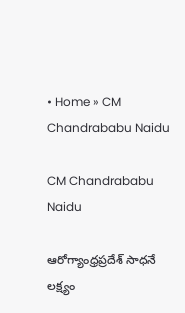• Home » CM Chandrababu Naidu

CM Chandrababu Naidu

ఆరోగ్యాంధ్రప్రదేశ్‌ సాధనే లక్ష్యం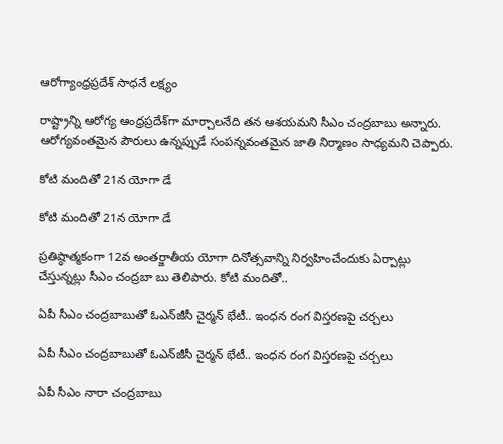ఆరోగ్యాంధ్రప్రదేశ్‌ సాధనే లక్ష్యం

రాష్ట్రాన్ని ఆరోగ్య ఆంధ్రప్రదేశ్‌గా మార్చాలనేది తన ఆశయమని సీఎం చంద్రబాబు అన్నారు. ఆరోగ్యవంతమైన పౌరులు ఉన్నప్పుడే సంపన్నవంతమైన జాతి నిర్మాణం సాధ్యమని చెప్పారు.

కోటి మందితో 21న యోగా డే

కోటి మందితో 21న యోగా డే

ప్రతిష్ఠాత్మకంగా 12వ అంతర్జాతీయ యోగా దినోత్సవాన్ని నిర్వహించేందుకు ఏర్పాట్లు చేస్తున్నట్లు సీఎం చంద్రబా బు తెలిపారు. కోటి మందితో..

ఏపీ సీఎం చంద్రబాబుతో ఓఎన్‌జీసీ చైర్మన్ భేటీ.. ఇంధన రంగ విస్తరణపై చర్చలు

ఏపీ సీఎం చంద్రబాబుతో ఓఎన్‌జీసీ చైర్మన్ భేటీ.. ఇంధన రంగ విస్తరణపై చర్చలు

ఏపీ సీఎం నారా చంద్రబాబు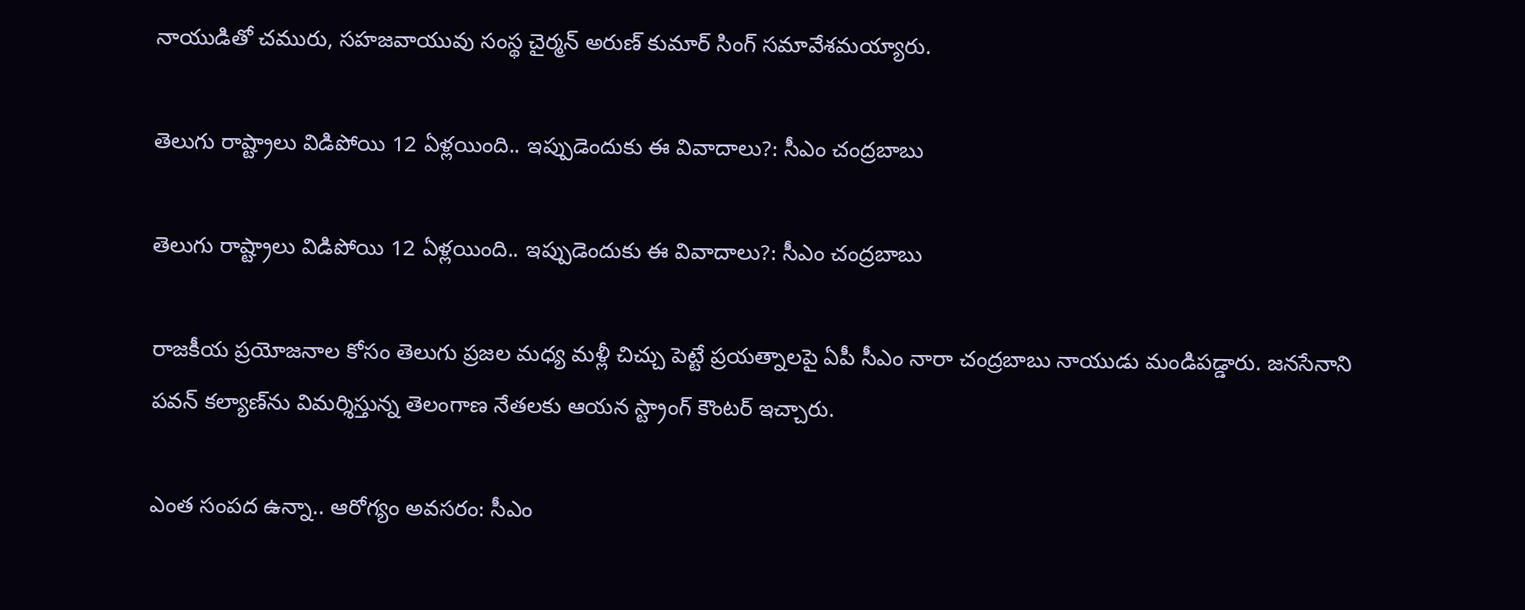నాయుడితో చమురు, సహజవాయువు సంస్థ చైర్మన్ అరుణ్ కుమార్ సింగ్ సమావేశమయ్యారు.

తెలుగు రాష్ట్రాలు విడిపోయి 12 ఏళ్లయింది.. ఇప్పుడెందుకు ఈ వివాదాలు?: సీఎం చంద్రబాబు

తెలుగు రాష్ట్రాలు విడిపోయి 12 ఏళ్లయింది.. ఇప్పుడెందుకు ఈ వివాదాలు?: సీఎం చంద్రబాబు

రాజకీయ ప్రయోజనాల కోసం తెలుగు ప్రజల మధ్య మళ్లీ చిచ్చు పెట్టే ప్రయత్నాలపై ఏపీ సీఎం నారా చంద్రబాబు నాయుడు మండిపడ్డారు. జనసేనాని పవన్ కల్యాణ్‌ను విమర్శిస్తున్న తెలంగాణ నేతలకు ఆయన స్ట్రాంగ్ కౌంటర్ ఇచ్చారు.

ఎంత సంపద ఉన్నా.. ఆరోగ్యం అవసరం: సీఎం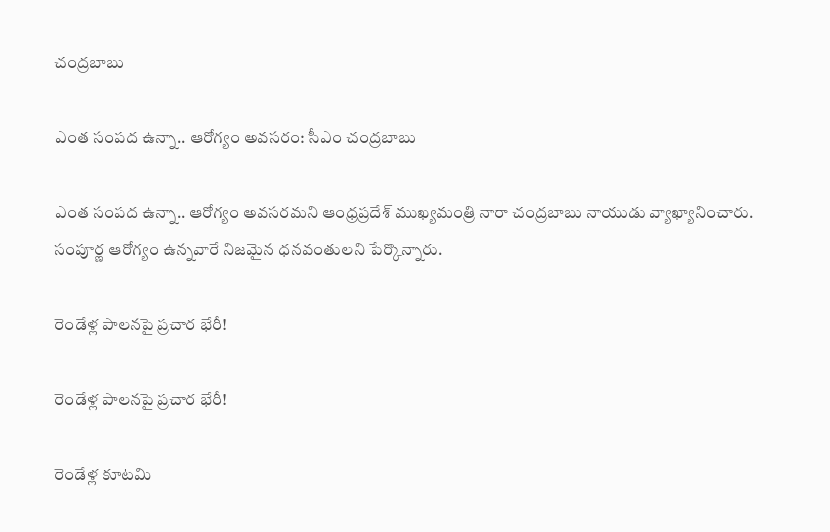చంద్రబాబు

ఎంత సంపద ఉన్నా.. ఆరోగ్యం అవసరం: సీఎం చంద్రబాబు

ఎంత సంపద ఉన్నా.. ఆరోగ్యం అవసరమని ఆంధ్రప్రదేశ్ ముఖ్యమంత్రి నారా చంద్రబాబు నాయుడు వ్యాఖ్యానించారు. సంపూర్ణ ఆరోగ్యం ఉన్నవారే నిజమైన ధనవంతులని పేర్కొన్నారు.

రెండేళ్ల పాలనపై ప్రచార భేరీ!

రెండేళ్ల పాలనపై ప్రచార భేరీ!

రెండేళ్ల కూటమి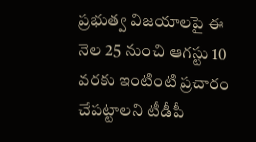ప్రభుత్వ విజయాలపై ఈ నెల 25 నుంచి ఆగస్టు 10 వరకు ఇంటింటి ప్రచారం చేపట్టాలని టీడీపీ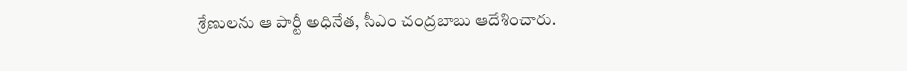శ్రేణులను ఆ పార్టీ అధినేత, సీఎం చంద్రబాబు ఆదేశించారు.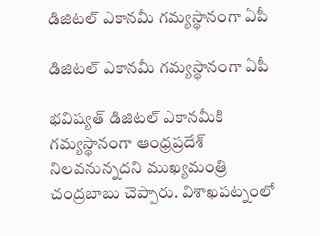డిజిటల్‌ ఎకానమీ గమ్యస్థానంగా ఏపీ

డిజిటల్‌ ఎకానమీ గమ్యస్థానంగా ఏపీ

భవిష్యత్‌ డిజిటల్‌ ఎకానమీకి గమ్యస్థానంగా ఆంధ్రప్రదేశ్‌ నిలవనున్నదని ముఖ్యమంత్రి చంద్రబాబు చెప్పారు. విశాఖపట్నంలో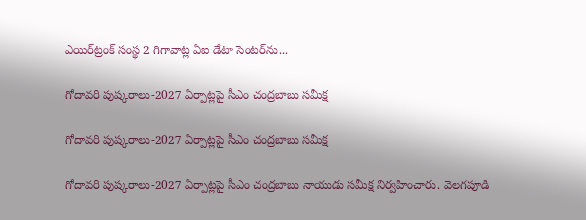ఎయిర్‌ట్రంక్‌ సంస్థ 2 గిగావాట్ల ఏఐ డేటా సెంటర్‌ను...

గోదావరి పుష్కరాలు-2027 ఏర్పాట్లపై సీఎం చంద్రబాబు సమీక్ష

గోదావరి పుష్కరాలు-2027 ఏర్పాట్లపై సీఎం చంద్రబాబు సమీక్ష

గోదావరి పుష్కరాలు-2027 ఏర్పాట్లపై సీఎం చంద్రబాబు నాయుడు సమీక్ష నిర్వహించారు. వెలగపూడి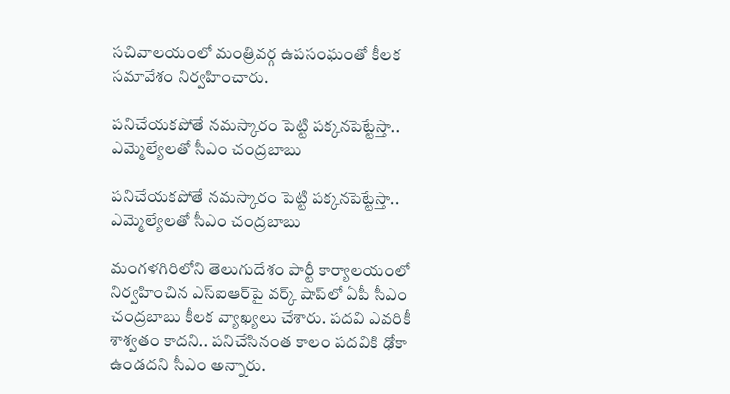సచివాలయంలో మంత్రివర్గ ఉపసంఘంతో కీలక సమావేశం నిర్వహించారు.

పనిచేయకపోతే నమస్కారం పెట్టి పక్కనపెట్టేస్తా.. ఎమ్మెల్యేలతో సీఎం చంద్రబాబు

పనిచేయకపోతే నమస్కారం పెట్టి పక్కనపెట్టేస్తా.. ఎమ్మెల్యేలతో సీఎం చంద్రబాబు

మంగళగిరిలోని తెలుగుదేశం పార్టీ కార్యాలయంలో నిర్వహించిన ఎస్‌ఐఆర్‌పై వర్క్ షాప్‌లో ఏపీ సీఎం చంద్రబాబు కీలక వ్యాఖ్యలు చేశారు. పదవి ఎవరికీ శాశ్వతం కాదని.. పనిచేసినంత కాలం పదవికి ఢోకా ఉండదని సీఎం అన్నారు.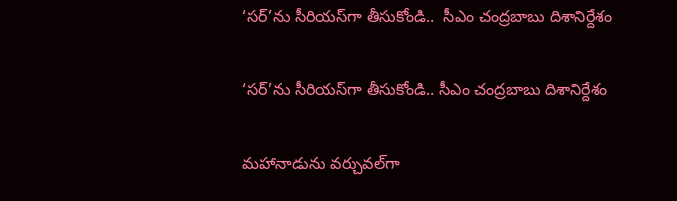‘సర్‌’ను సీరియస్‌గా తీసుకోండి..  సీఎం చంద్రబాబు దిశానిర్దేశం

‘సర్‌’ను సీరియస్‌గా తీసుకోండి.. సీఎం చంద్రబాబు దిశానిర్దేశం

మహానాడును వర్చువల్‌గా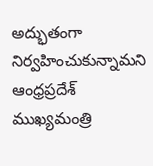అద్భుతంగా నిర్వహించుకున్నామని ఆంధ్రప్రదేశ్ ముఖ్యమంత్రి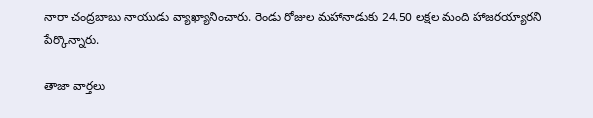నారా చంద్రబాబు నాయుడు వ్యాఖ్యానించారు. రెండు రోజుల మహానాడుకు 24.50 లక్షల మంది హాజరయ్యారని పేర్కొన్నారు.

తాజా వార్తలు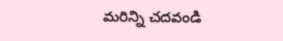మరిన్ని చదవండి